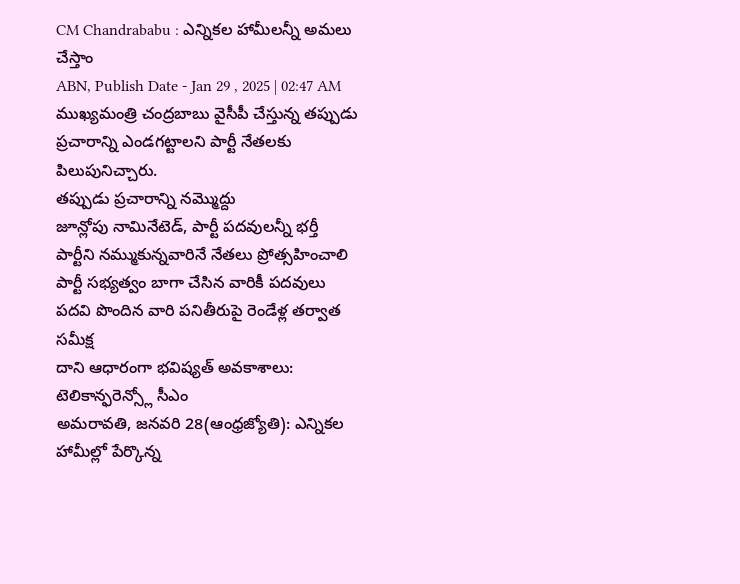CM Chandrababu : ఎన్నికల హామీలన్నీ అమలు చేస్తాం
ABN, Publish Date - Jan 29 , 2025 | 02:47 AM
ముఖ్యమంత్రి చంద్రబాబు వైసీపీ చేస్తున్న తప్పుడు ప్రచారాన్ని ఎండగట్టాలని పార్టీ నేతలకు పిలుపునిచ్చారు.
తప్పుడు ప్రచారాన్ని నమ్మొద్దు
జూన్లోపు నామినేటెడ్, పార్టీ పదవులన్నీ భర్తీ
పార్టీని నమ్ముకున్నవారినే నేతలు ప్రోత్సహించాలి
పార్టీ సభ్యత్వం బాగా చేసిన వారికీ పదవులు
పదవి పొందిన వారి పనితీరుపై రెండేళ్ల తర్వాత సమీక్ష
దాని ఆధారంగా భవిష్యత్ అవకాశాలు: టెలికాన్ఫరెన్స్లో సీఎం
అమరావతి, జనవరి 28(ఆంధ్రజ్యోతి): ఎన్నికల హామీల్లో పేర్కొన్న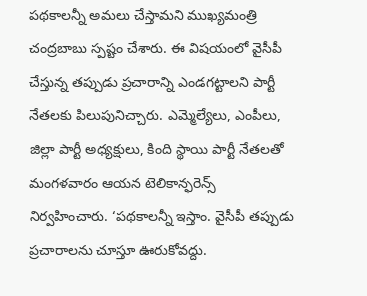పథకాలన్నీ అమలు చేస్తామని ముఖ్యమంత్రి చంద్రబాబు స్పష్టం చేశారు. ఈ విషయంలో వైసీపీ చేస్తున్న తప్పుడు ప్రచారాన్ని ఎండగట్టాలని పార్టీ నేతలకు పిలుపునిచ్చారు. ఎమ్మెల్యేలు, ఎంపీలు, జిల్లా పార్టీ అధ్యక్షులు, కింది స్థాయి పార్టీ నేతలతో మంగళవారం ఆయన టెలికాన్ఫరెన్స్ నిర్వహించారు. ‘పథకాలన్నీ ఇస్తాం. వైసీపీ తప్పుడు ప్రచారాలను చూస్తూ ఊరుకోవద్దు.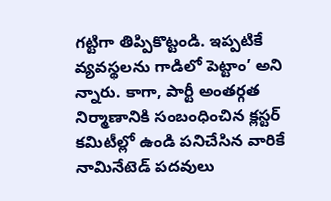గట్టిగా తిప్పికొట్టండి. ఇప్పటికే వ్యవస్థలను గాడిలో పెట్టాం’ అని న్నారు. కాగా, పార్టీ అంతర్గత నిర్మాణానికి సంబంధించిన క్లస్టర్ కమిటీల్లో ఉండి పనిచేసిన వారికే నామినేటెడ్ పదవులు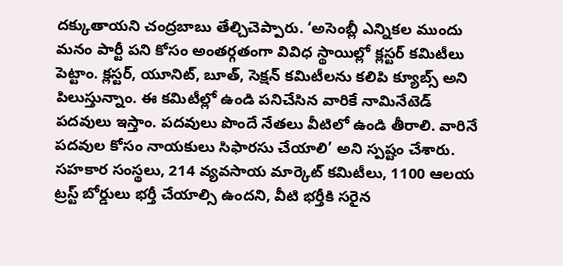దక్కుతాయని చంద్రబాబు తేల్చిచెప్పారు. ‘అసెంబ్లీ ఎన్నికల ముందు మనం పార్టీ పని కోసం అంతర్గతంగా వివిధ స్థాయిల్లో క్లస్టర్ కమిటీలు పెట్టాం. క్లస్టర్, యూనిట్, బూత్, సెక్షన్ కమిటీలను కలిపి క్యూబ్స్ అని పిలుస్తున్నాం. ఈ కమిటీల్లో ఉండి పనిచేసిన వారికే నామినేటెడ్ పదవులు ఇస్తాం. పదవులు పొందే నేతలు వీటిలో ఉండి తీరాలి. వారినే పదవుల కోసం నాయకులు సిఫారసు చేయాలి’ అని స్పష్టం చేశారు. సహకార సంస్థలు, 214 వ్యవసాయ మార్కెట్ కమిటీలు, 1100 ఆలయ ట్రస్ట్ బోర్డులు భర్తీ చేయాల్సి ఉందని, వీటి భర్తీకి సరైన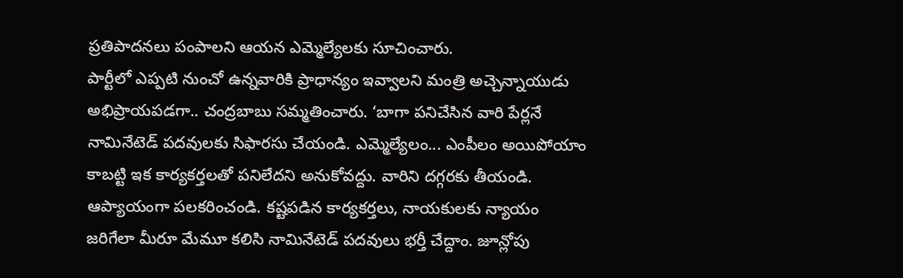ప్రతిపాదనలు పంపాలని ఆయన ఎమ్మెల్యేలకు సూచించారు.
పార్టీలో ఎప్పటి నుంచో ఉన్నవారికి ప్రాధాన్యం ఇవ్వాలని మంత్రి అచ్చెన్నాయుడు అభిప్రాయపడగా.. చంద్రబాబు సమ్మతించారు. ‘బాగా పనిచేసిన వారి పేర్లనే నామినేటెడ్ పదవులకు సిఫారసు చేయండి. ఎమ్మెల్యేలం... ఎంపీలం అయిపోయాం కాబట్టి ఇక కార్యకర్తలతో పనిలేదని అనుకోవద్దు. వారిని దగ్గరకు తీయండి. ఆప్యాయంగా పలకరించండి. కష్టపడిన కార్యకర్తలు, నాయకులకు న్యాయం జరిగేలా మీరూ మేమూ కలిసి నామినేటెడ్ పదవులు భర్తీ చేద్దాం. జూన్లోపు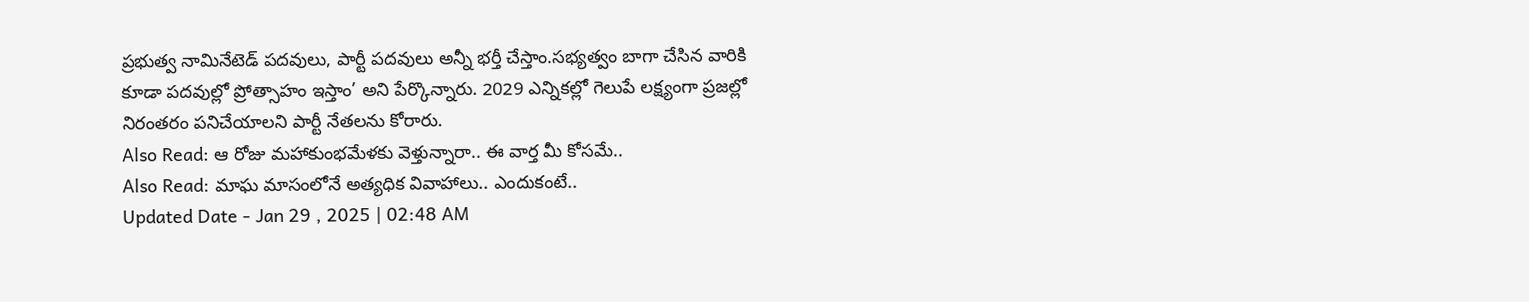ప్రభుత్వ నామినేటెడ్ పదవులు, పార్టీ పదవులు అన్నీ భర్తీ చేస్తాం.సభ్యత్వం బాగా చేసిన వారికి కూడా పదవుల్లో ప్రోత్సాహం ఇస్తాం’ అని పేర్కొన్నారు. 2029 ఎన్నికల్లో గెలుపే లక్ష్యంగా ప్రజల్లో నిరంతరం పనిచేయాలని పార్టీ నేతలను కోరారు.
Also Read: ఆ రోజు మహాకుంభమేళకు వెళ్తున్నారా.. ఈ వార్త మీ కోసమే..
Also Read: మాఘ మాసంలోనే అత్యధిక వివాహాలు.. ఎందుకంటే..
Updated Date - Jan 29 , 2025 | 02:48 AM